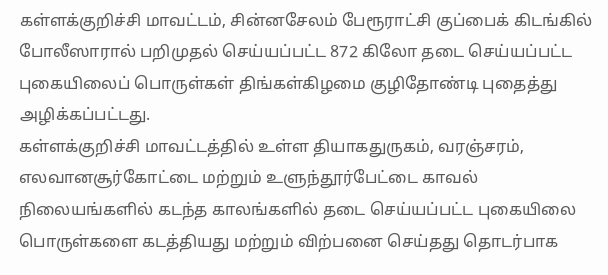கள்ளக்குறிச்சி மாவட்டம், சின்னசேலம் பேரூராட்சி குப்பைக் கிடங்கில் போலீஸாரால் பறிமுதல் செய்யப்பட்ட 872 கிலோ தடை செய்யப்பட்ட புகையிலைப் பொருள்கள் திங்கள்கிழமை குழிதோண்டி புதைத்து அழிக்கப்பட்டது.
கள்ளக்குறிச்சி மாவட்டத்தில் உள்ள தியாகதுருகம், வரஞ்சரம், எலவானசூர்கோட்டை மற்றும் உளுந்தூர்பேட்டை காவல் நிலையங்களில் கடந்த காலங்களில் தடை செய்யப்பட்ட புகையிலை பொருள்களை கடத்தியது மற்றும் விற்பனை செய்தது தொடர்பாக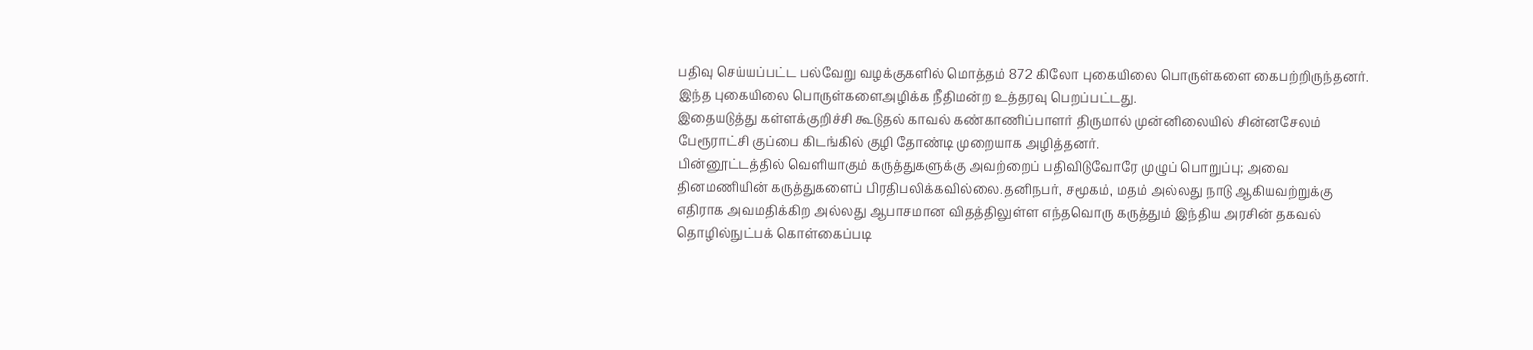பதிவு செய்யப்பட்ட பல்வேறு வழக்குகளில் மொத்தம் 872 கிலோ புகையிலை பொருள்களை கைபற்றிருந்தனர். இந்த புகையிலை பொருள்களைஅழிக்க நீதிமன்ற உத்தரவு பெறப்பட்டது.
இதையடுத்து கள்ளக்குறிச்சி கூடுதல் காவல் கண்காணிப்பாளர் திருமால் முன்னிலையில் சின்னசேலம் பேரூராட்சி குப்பை கிடங்கில் குழி தோண்டி முறையாக அழித்தனர்.
பின்னூட்டத்தில் வெளியாகும் கருத்துகளுக்கு அவற்றைப் பதிவிடுவோரே முழுப் பொறுப்பு; அவை தினமணியின் கருத்துகளைப் பிரதிபலிக்கவில்லை.தனிநபர், சமூகம், மதம் அல்லது நாடு ஆகியவற்றுக்கு எதிராக அவமதிக்கிற அல்லது ஆபாசமான விதத்திலுள்ள எந்தவொரு கருத்தும் இந்திய அரசின் தகவல் தொழில்நுட்பக் கொள்கைப்படி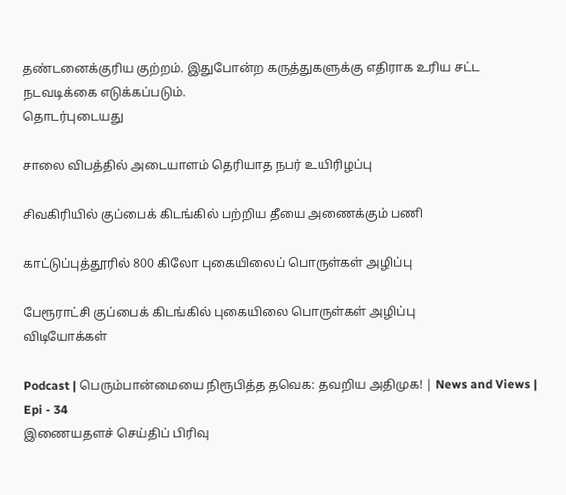தண்டனைக்குரிய குற்றம். இதுபோன்ற கருத்துகளுக்கு எதிராக உரிய சட்ட நடவடிக்கை எடுக்கப்படும்.
தொடர்புடையது

சாலை விபத்தில் அடையாளம் தெரியாத நபர் உயிரிழப்பு

சிவகிரியில் குப்பைக் கிடங்கில் பற்றிய தீயை அணைக்கும் பணி

காட்டுப்புத்தூரில் 800 கிலோ புகையிலைப் பொருள்கள் அழிப்பு

பேரூராட்சி குப்பைக் கிடங்கில் புகையிலை பொருள்கள் அழிப்பு
விடியோக்கள்

Podcast | பெரும்பான்மையை நிரூபித்த தவெக: தவறிய அதிமுக! | News and Views | Epi - 34
இணையதளச் செய்திப் பிரிவு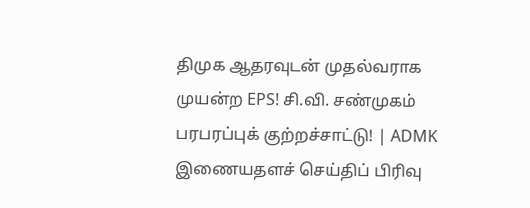திமுக ஆதரவுடன் முதல்வராக முயன்ற EPS! சி.வி. சண்முகம் பரபரப்புக் குற்றச்சாட்டு! | ADMK
இணையதளச் செய்திப் பிரிவு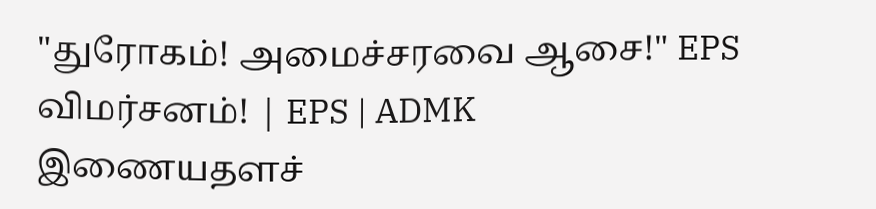"துரோகம்! அமைச்சரவை ஆசை!" EPS விமர்சனம்! | EPS | ADMK
இணையதளச்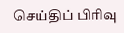செய்திப் பிரிவு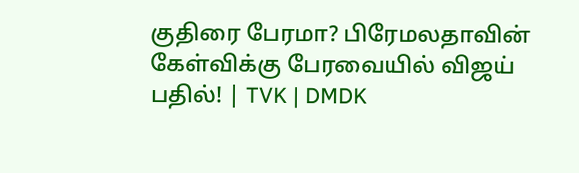குதிரை பேரமா? பிரேமலதாவின் கேள்விக்கு பேரவையில் விஜய் பதில்! | TVK | DMDK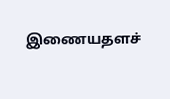இணையதளச்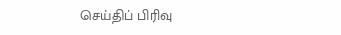செய்திப் பிரிவு